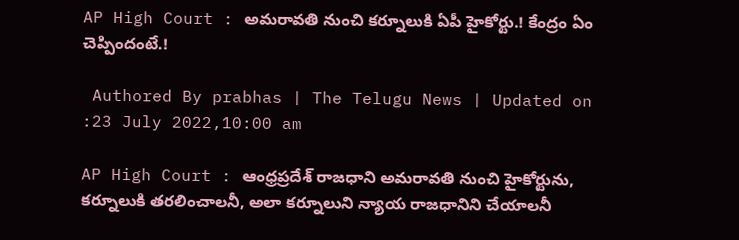AP High Court : అమరావతి నుంచి కర్నూలుకి ఏపీ హైకోర్టు.! కేంద్రం ఏం చెప్పిందంటే.!

 Authored By prabhas | The Telugu News | Updated on :23 July 2022,10:00 am

AP High Court : ఆంధ్రప్రదేశ్ రాజధాని అమరావతి నుంచి హైకోర్టును, కర్నూలుకి తరలించాలనీ, అలా కర్నూలుని న్యాయ రాజధానిని చేయాలనీ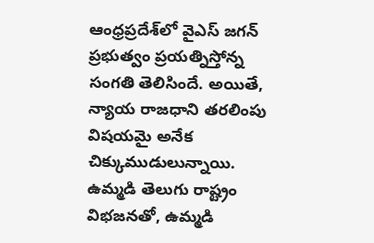ఆంధ్రప్రదేశ్‌లో వైఎస్ జగన్ ప్రభుత్వం ప్రయత్నిస్తోన్న సంగతి తెలిసిందే. అయితే, న్యాయ రాజధాని తరలింపు విషయమై అనేక చిక్కుముడులున్నాయి. ఉమ్మడి తెలుగు రాష్ట్రం విభజనతో, ఉమ్మడి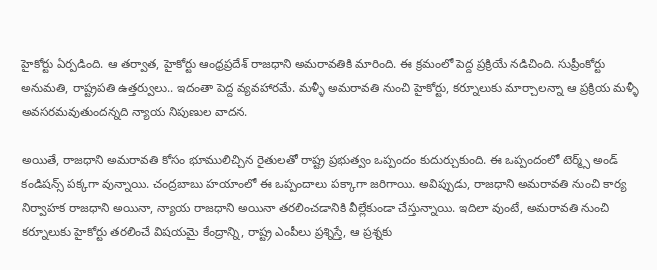హైకోర్టు ఏర్పడింది. ఆ తర్వాత, హైకోర్టు ఆంధ్రప్రదేశ్ రాజధాని అమరావతికి మారింది. ఈ క్రమంలో పెద్ద ప్రక్రియే నడిచింది. సుప్రీంకోర్టు అనుమతి, రాష్ట్రపతి ఉత్తర్వులు.. ఇదంతా పెద్ద వ్యవహారమే. మళ్ళీ అమరావతి నుంచి హైకోర్టు, కర్నూలుకు మార్చాలన్నా ఆ ప్రక్రియ మళ్ళీ అవసరమవుతుందన్నది న్యాయ నిపుణుల వాదన.

అయితే, రాజధాని అమరావతి కోసం భూములిచ్చిన రైతులతో రాష్ట్ర ప్రభుత్వం ఒప్పందం కుదుర్చుకుంది. ఈ ఒప్పందంలో టెర్మ్స్ అండ్ కండిషన్స్ పక్కగా వున్నాయి. చంద్రబాబు హయాంలో ఈ ఒప్పందాలు పక్కాగా జరిగాయి. అవిప్పుడు, రాజధాని అమరావతి నుంచి కార్య నిర్వాహక రాజధాని అయినా, న్యాయ రాజధాని అయినా తరలించడానికి వీల్లేకుండా చేస్తున్నాయి. ఇదిలా వుంటే, అమరావతి నుంచి కర్నూలుకు హైకోర్టు తరలించే విషయమై కేంద్రాన్ని, రాష్ట్ర ఎంపీలు ప్రశ్నిస్తే, ఆ ప్రశ్నకు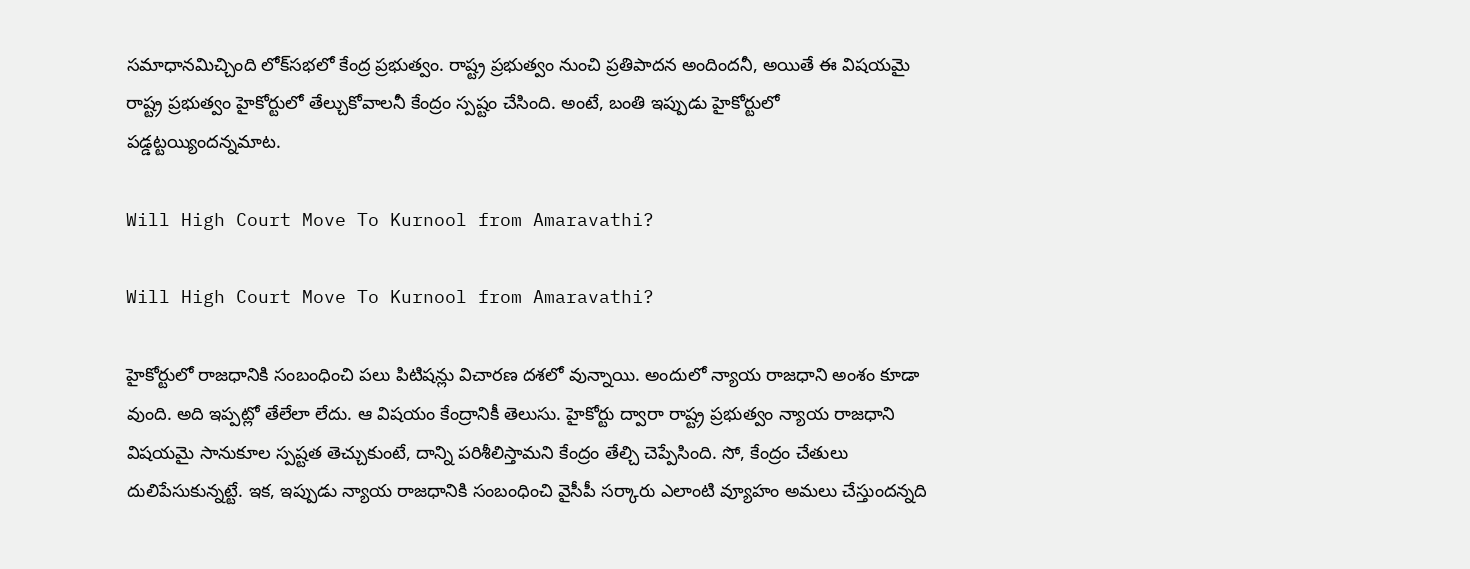సమాధానమిచ్చింది లోక్‌సభలో కేంద్ర ప్రభుత్వం. రాష్ట్ర ప్రభుత్వం నుంచి ప్రతిపాదన అందిందనీ, అయితే ఈ విషయమై రాష్ట్ర ప్రభుత్వం హైకోర్టులో తేల్చుకోవాలనీ కేంద్రం స్పష్టం చేసింది. అంటే, బంతి ఇప్పుడు హైకోర్టులో పడ్డట్టయ్యిందన్నమాట.

Will High Court Move To Kurnool from Amaravathi?

Will High Court Move To Kurnool from Amaravathi?

హైకోర్టులో రాజధానికి సంబంధించి పలు పిటిషన్లు విచారణ దశలో వున్నాయి. అందులో న్యాయ రాజధాని అంశం కూడా వుంది. అది ఇప్పట్లో తేలేలా లేదు. ఆ విషయం కేంద్రానికీ తెలుసు. హైకోర్టు ద్వారా రాష్ట్ర ప్రభుత్వం న్యాయ రాజధాని విషయమై సానుకూల స్పష్టత తెచ్చుకుంటే, దాన్ని పరిశీలిస్తామని కేంద్రం తేల్చి చెప్పేసింది. సో, కేంద్రం చేతులు దులిపేసుకున్నట్టే. ఇక, ఇప్పుడు న్యాయ రాజధానికి సంబంధించి వైసీపీ సర్కారు ఎలాంటి వ్యూహం అమలు చేస్తుందన్నది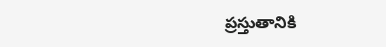ప్రస్తుతానికి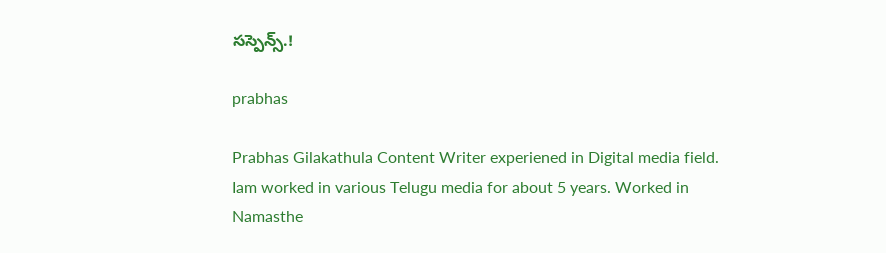సస్పెన్స్.!

prabhas

Prabhas Gilakathula Content Writer experiened in Digital media field. Iam worked in various Telugu media for about 5 years. Worked in Namasthe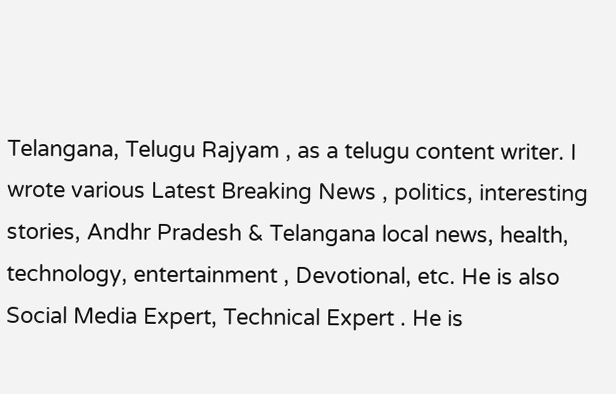Telangana, Telugu Rajyam , as a telugu content writer. I wrote various Latest Breaking News , politics, interesting stories, Andhr Pradesh & Telangana local news, health, technology, entertainment , Devotional, etc. He is also Social Media Expert, Technical Expert . He is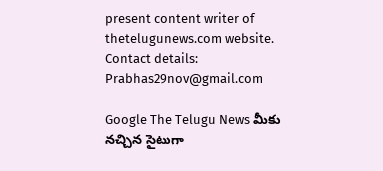present content writer of thetelugunews.com website. Contact details: Prabhas29nov@gmail.com

Google The Telugu News మీకు నచ్చిన సైటుగా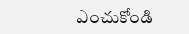ఎంచుకోండి